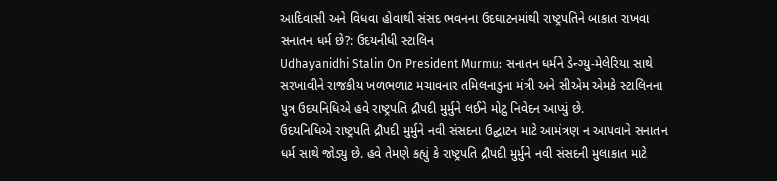આદિવાસી અને વિધવા હોવાથી સંસદ ભવનના ઉદઘાટનમાંથી રાષ્ટ્રપતિને બાકાત રાખવા સનાતન ધર્મ છે?: ઉદયનીધી સ્ટાલિન
Udhayanidhi Stalin On President Murmu: સનાતન ધર્મને ડેન્ગ્યુ-મેલેરિયા સાથે સરખાવીને રાજકીય ખળભળાટ મચાવનાર તમિલનાડુના મંત્રી અને સીએમ એમકે સ્ટાલિનના પુત્ર ઉદયનિધિએ હવે રાષ્ટ્રપતિ દ્રૌપદી મુર્મુને લઈને મોટુ નિવેદન આપ્યું છે.
ઉદયનિધિએ રાષ્ટ્રપતિ દ્રૌપદી મુર્મુને નવી સંસદના ઉદ્ઘાટન માટે આમંત્રણ ન આપવાને સનાતન ધર્મ સાથે જોડ્યુ છે. હવે તેમણે કહ્યું કે રાષ્ટ્રપતિ દ્રૌપદી મુર્મુને નવી સંસદની મુલાકાત માટે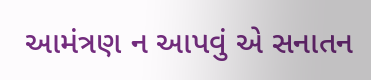આમંત્રણ ન આપવું એ સનાતન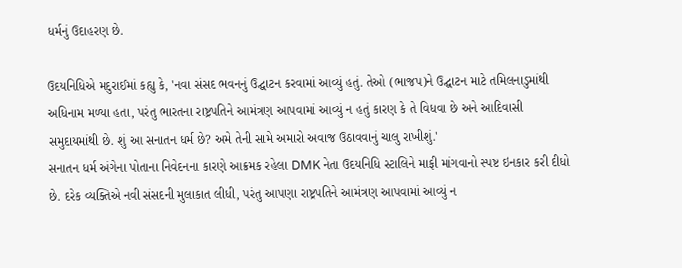ધર્મનું ઉદાહરણ છે.

ઉદયનિધિએ મદુરાઈમાં કહ્યુ કે, 'નવા સંસદ ભવનનું ઉદ્ઘાટન કરવામાં આવ્યું હતું. તેઓ (ભાજપ)ને ઉદ્ઘાટન માટે તમિલનાડુમાંથી અધિનામ મળ્યા હતા, પરંતુ ભારતના રાષ્ટ્રપતિને આમંત્રણ આપવામાં આવ્યું ન હતું કારણ કે તે વિધવા છે અને આદિવાસી સમુદાયમાંથી છે. શું આ સનાતન ધર્મ છે? અમે તેની સામે અમારો અવાજ ઉઠાવવાનું ચાલુ રાખીશું.'
સનાતન ધર્મ અંગેના પોતાના નિવેદનના કારણે આક્રમક રહેલા DMK નેતા ઉદયનિધિ સ્ટાલિને માફી માંગવાનો સ્પષ્ટ ઇનકાર કરી દીધો છે. દરેક વ્યક્તિએ નવી સંસદની મુલાકાત લીધી, પરંતુ આપણા રાષ્ટ્રપતિને આમંત્રણ આપવામાં આવ્યું ન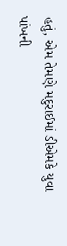હતું, એમ તેમણે મદુરાઈમાં ડીએમકે યુવા પાંખની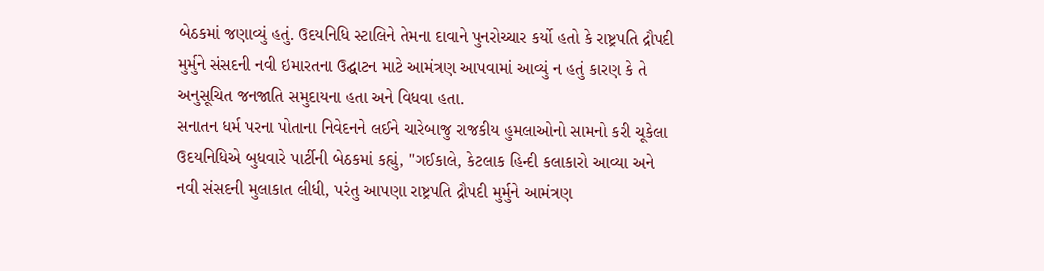બેઠકમાં જણાવ્યું હતું. ઉદયનિધિ સ્ટાલિને તેમના દાવાને પુનરોચ્ચાર કર્યો હતો કે રાષ્ટ્રપતિ દ્રૌપદી મુર્મુને સંસદની નવી ઇમારતના ઉદ્ઘાટન માટે આમંત્રણ આપવામાં આવ્યું ન હતું કારણ કે તે અનુસૂચિત જનજાતિ સમુદાયના હતા અને વિધવા હતા.
સનાતન ધર્મ પરના પોતાના નિવેદનને લઈને ચારેબાજુ રાજકીય હુમલાઓનો સામનો કરી ચૂકેલા ઉદયનિધિએ બુધવારે પાર્ટીની બેઠકમાં કહ્યું, "ગઈકાલે, કેટલાક હિન્દી કલાકારો આવ્યા અને નવી સંસદની મુલાકાત લીધી, પરંતુ આપણા રાષ્ટ્રપતિ દ્રૌપદી મુર્મુને આમંત્રણ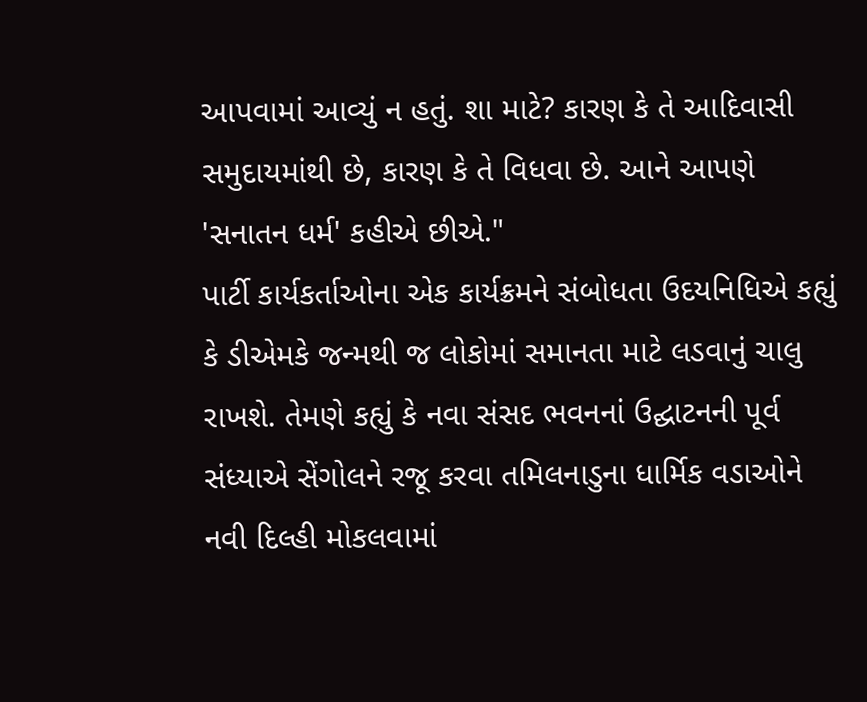આપવામાં આવ્યું ન હતું. શા માટે? કારણ કે તે આદિવાસી સમુદાયમાંથી છે, કારણ કે તે વિધવા છે. આને આપણે 'સનાતન ધર્મ' કહીએ છીએ."
પાર્ટી કાર્યકર્તાઓના એક કાર્યક્રમને સંબોધતા ઉદયનિધિએ કહ્યું કે ડીએમકે જન્મથી જ લોકોમાં સમાનતા માટે લડવાનું ચાલુ રાખશે. તેમણે કહ્યું કે નવા સંસદ ભવનનાં ઉદ્ઘાટનની પૂર્વ સંધ્યાએ સેંગોલને રજૂ કરવા તમિલનાડુના ધાર્મિક વડાઓને નવી દિલ્હી મોકલવામાં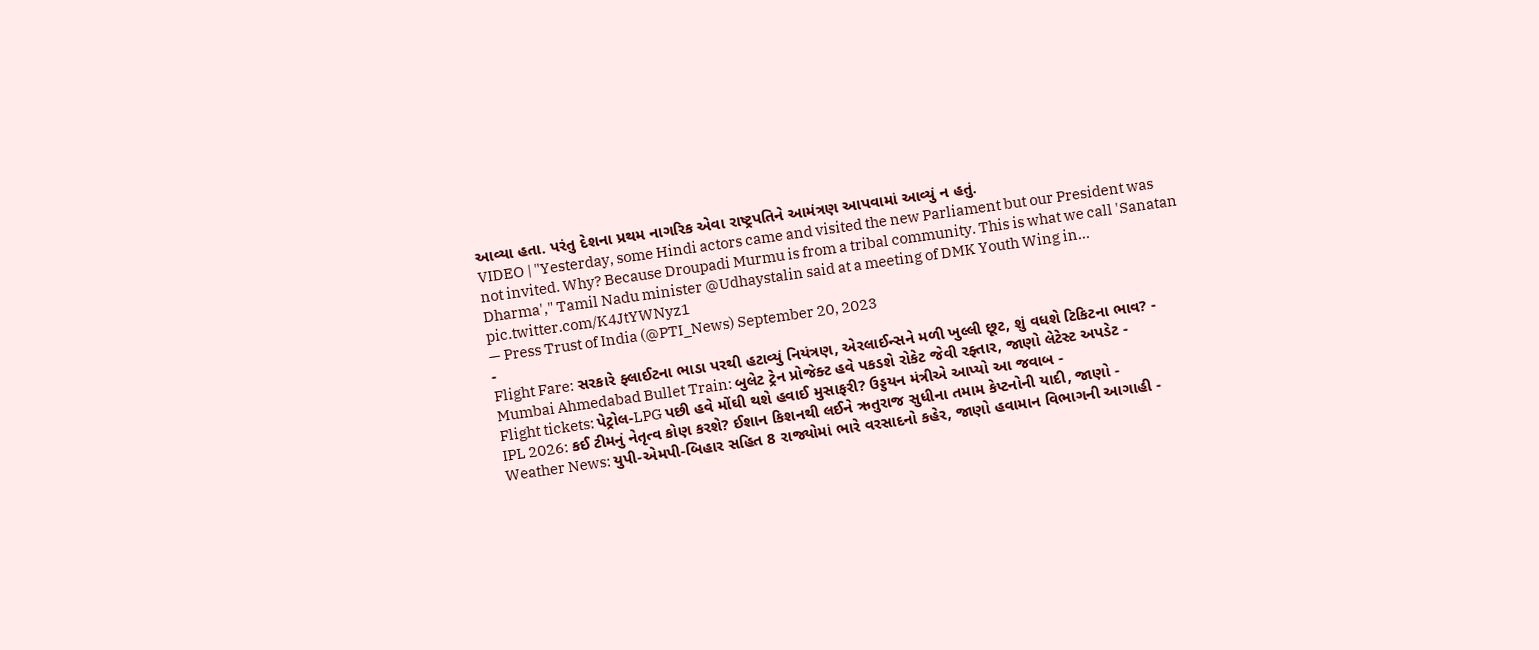આવ્યા હતા. પરંતુ દેશના પ્રથમ નાગરિક એવા રાષ્ટ્રપતિને આમંત્રણ આપવામાં આવ્યું ન હતું.
VIDEO | "Yesterday, some Hindi actors came and visited the new Parliament but our President was not invited. Why? Because Droupadi Murmu is from a tribal community. This is what we call 'Sanatan Dharma'," Tamil Nadu minister @Udhaystalin said at a meeting of DMK Youth Wing in… pic.twitter.com/K4JtYWNyz1
— Press Trust of India (@PTI_News) September 20, 2023
-
Flight Fare: સરકારે ફ્લાઈટના ભાડા પરથી હટાવ્યું નિયંત્રણ, એરલાઈન્સને મળી ખુલ્લી છૂટ, શું વધશે ટિકિટના ભાવ? -
Mumbai Ahmedabad Bullet Train: બુલેટ ટ્રેન પ્રોજેક્ટ હવે પકડશે રોકેટ જેવી રફ્તાર, જાણો લેટેસ્ટ અપડેટ -
Flight tickets: પેટ્રોલ-LPG પછી હવે મોંઘી થશે હવાઈ મુસાફરી? ઉડ્ડયન મંત્રીએ આપ્યો આ જવાબ -
IPL 2026: કઈ ટીમનું નેતૃત્વ કોણ કરશે? ઈશાન કિશનથી લઈને ઋતુરાજ સુધીના તમામ કેપ્ટનોની યાદી, જાણો -
Weather News: યુપી-એમપી-બિહાર સહિત 8 રાજ્યોમાં ભારે વરસાદનો કહેર, જાણો હવામાન વિભાગની આગાહી -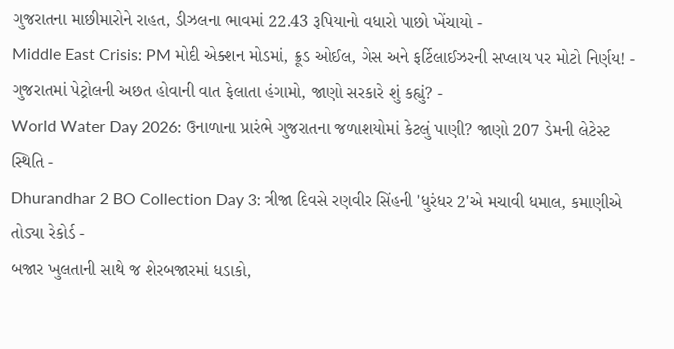ગુજરાતના માછીમારોને રાહત, ડીઝલના ભાવમાં 22.43 રૂપિયાનો વધારો પાછો ખેંચાયો -
Middle East Crisis: PM મોદી એક્શન મોડમાં, ક્રૂડ ઓઈલ, ગેસ અને ફર્ટિલાઈઝરની સપ્લાય પર મોટો નિર્ણય! -
ગુજરાતમાં પેટ્રોલની અછત હોવાની વાત ફેલાતા હંગામો, જાણો સરકારે શું કહ્યું? -
World Water Day 2026: ઉનાળાના પ્રારંભે ગુજરાતના જળાશયોમાં કેટલું પાણી? જાણો 207 ડેમની લેટેસ્ટ સ્થિતિ -
Dhurandhar 2 BO Collection Day 3: ત્રીજા દિવસે રણવીર સિંહની 'ધુરંધર 2'એ મચાવી ધમાલ, કમાણીએ તોડ્યા રેકોર્ડ -
બજાર ખુલતાની સાથે જ શેરબજારમાં ધડાકો,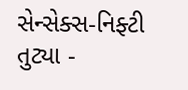સેન્સેક્સ-નિફ્ટી તુટ્યા -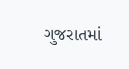ગુજરાતમાં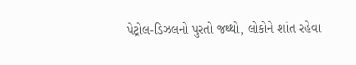પેટ્રોલ-ડિઝલનો પુરતો જથ્થો, લોકોને શાંત રહેવા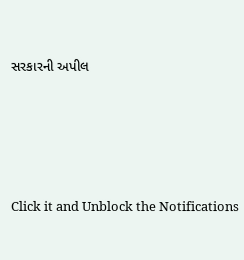સરકારની અપીલ








Click it and Unblock the Notifications